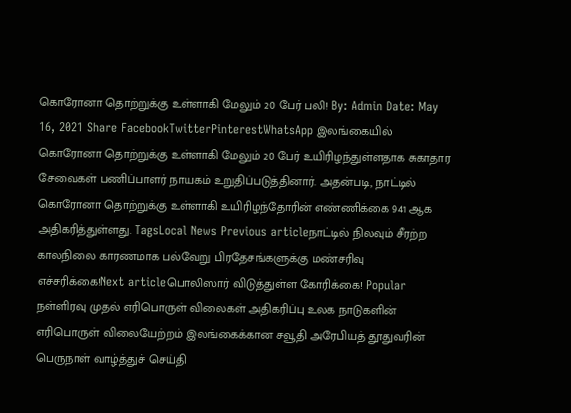கொரோனா தொற்றுக்கு உள்ளாகி மேலும் 20 பேர் பலி! By: Admin Date: May 16, 2021 Share FacebookTwitterPinterestWhatsApp இலங்கையில் கொரோனா தொற்றுக்கு உள்ளாகி மேலும் 20 பேர் உயிரிழந்துள்ளதாக சுகாதார சேவைகள் பணிப்பாளர் நாயகம் உறுதிப்படுத்தினார். அதன்படி, நாட்டில் கொரோனா தொற்றுக்கு உள்ளாகி உயிரிழந்தோரின் எண்ணிக்கை 941 ஆக அதிகரித்துள்ளது. TagsLocal News Previous articleநாட்டில் நிலவும் சீரற்ற காலநிலை காரணமாக பல்வேறு பிரதேசங்களுக்கு மண்சரிவு எச்சரிக்கை!Next articleபொலிஸார் விடுத்துள்ள கோரிக்கை! Popular நள்ளிரவு முதல் எரிபொருள் விலைகள் அதிகரிப்பு உலக நாடுகளின் எரிபொருள் விலையேற்றம் இலங்கைக்கான சவூதி அரேபியத் தூதுவரின் பெருநாள் வாழ்த்துச் செய்தி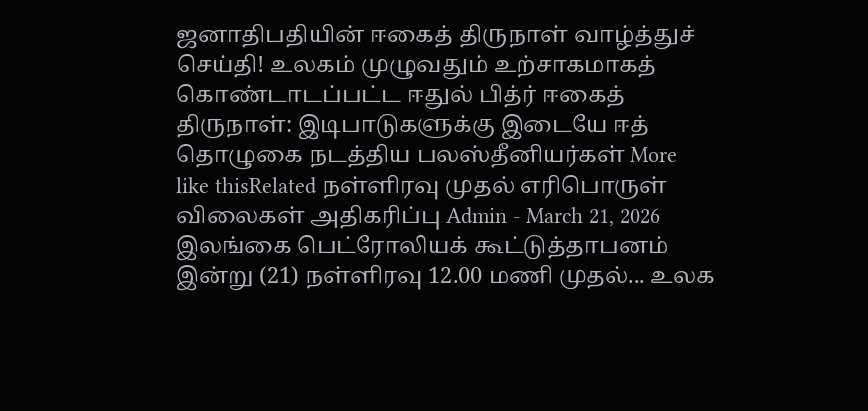ஜனாதிபதியின் ஈகைத் திருநாள் வாழ்த்துச் செய்தி! உலகம் முழுவதும் உற்சாகமாகத் கொண்டாடப்பட்ட ஈதுல் பித்ர் ஈகைத் திருநாள்: இடிபாடுகளுக்கு இடையே ஈத் தொழுகை நடத்திய பலஸ்தீனியர்கள் More like thisRelated நள்ளிரவு முதல் எரிபொருள் விலைகள் அதிகரிப்பு Admin - March 21, 2026 இலங்கை பெட்ரோலியக் கூட்டுத்தாபனம் இன்று (21) நள்ளிரவு 12.00 மணி முதல்... உலக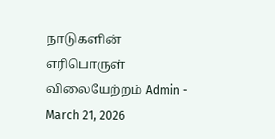நாடுகளின் எரிபொருள் விலையேற்றம் Admin - March 21, 2026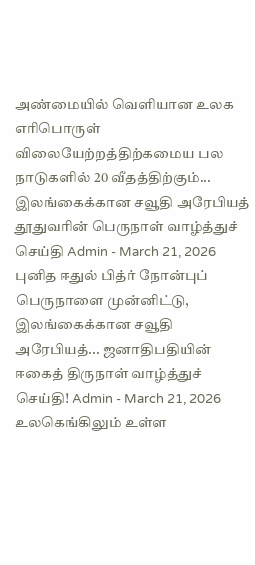அண்மையில் வெளியான உலக எரிபொருள் விலையேற்றத்திற்கமைய பல நாடுகளில் 20 வீதத்திற்கும்... இலங்கைக்கான சவூதி அரேபியத் தூதுவரின் பெருநாள் வாழ்த்துச் செய்தி Admin - March 21, 2026 புனித ஈதுல் பித்ர் நோன்புப் பெருநாளை முன்னிட்டு, இலங்கைக்கான சவூதி அரேபியத்... ஜனாதிபதியின் ஈகைத் திருநாள் வாழ்த்துச் செய்தி! Admin - March 21, 2026 உலகெங்கிலும் உள்ள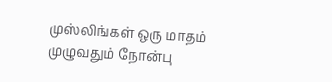முஸ்லிங்கள் ஒரு மாதம் முழுவதும் நோன்பு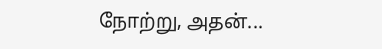நோற்று, அதன்...